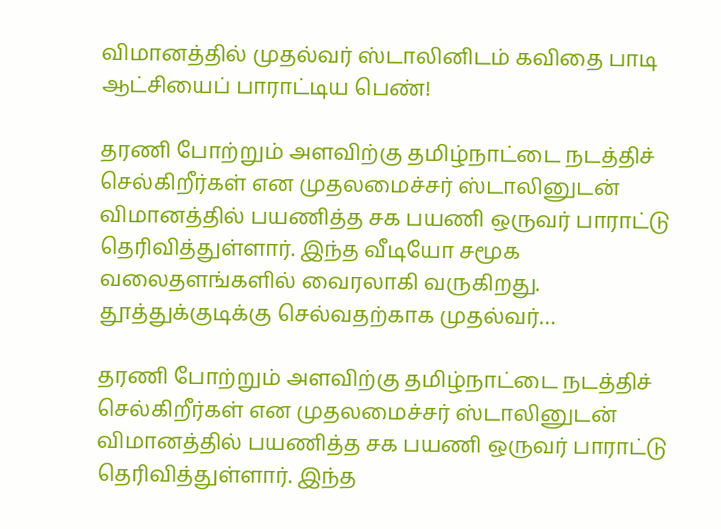விமானத்தில் முதல்வர் ஸ்டாலினிடம் கவிதை பாடி ஆட்சியைப் பாராட்டிய பெண்!

தரணி போற்றும் அளவிற்கு தமிழ்நாட்டை நடத்திச் செல்கிறீர்கள் என முதலமைச்சர் ஸ்டாலினுடன் விமானத்தில் பயணித்த சக பயணி ஒருவர் பாராட்டு தெரிவித்துள்ளார். இந்த வீடியோ சமூக வலைதளங்களில் வைரலாகி வருகிறது. தூத்துக்குடிக்கு செல்வதற்காக முதல்வர்…

தரணி போற்றும் அளவிற்கு தமிழ்நாட்டை நடத்திச் செல்கிறீர்கள் என முதலமைச்சர் ஸ்டாலினுடன் விமானத்தில் பயணித்த சக பயணி ஒருவர் பாராட்டு தெரிவித்துள்ளார். இந்த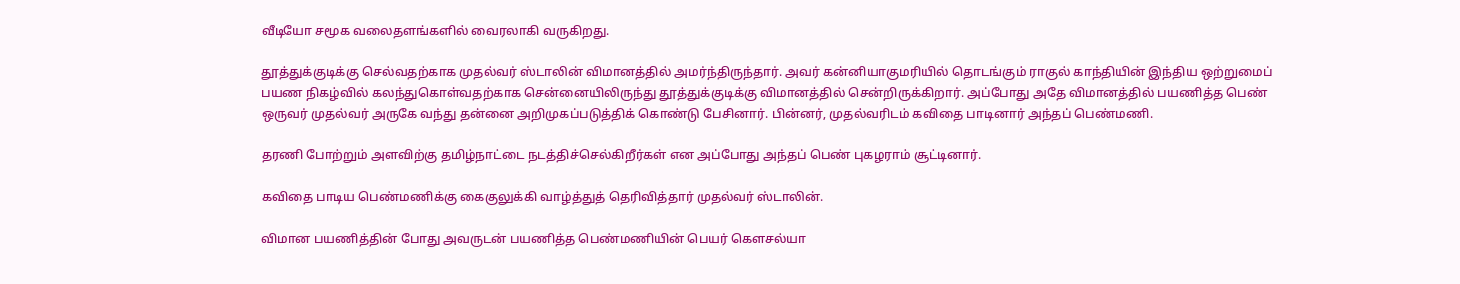வீடியோ சமூக வலைதளங்களில் வைரலாகி வருகிறது.

தூத்துக்குடிக்கு செல்வதற்காக முதல்வர் ஸ்டாலின் விமானத்தில் அமர்ந்திருந்தார். அவர் கன்னியாகுமரியில் தொடங்கும் ராகுல் காந்தியின் இந்திய ஒற்றுமைப் பயண நிகழ்வில் கலந்துகொள்வதற்காக சென்னையிலிருந்து தூத்துக்குடிக்கு விமானத்தில் சென்றிருக்கிறார். அப்போது அதே விமானத்தில் பயணித்த பெண் ஒருவர் முதல்வர் அருகே வந்து தன்னை அறிமுகப்படுத்திக் கொண்டு பேசினார். பின்னர், முதல்வரிடம் கவிதை பாடினார் அந்தப் பெண்மணி.

தரணி போற்றும் அளவிற்கு தமிழ்நாட்டை நடத்திச்செல்கிறீர்கள் என அப்போது அந்தப் பெண் புகழராம் சூட்டினார்.

கவிதை பாடிய பெண்மணிக்கு கைகுலுக்கி வாழ்த்துத் தெரிவித்தார் முதல்வர் ஸ்டாலின்.

விமான பயணித்தின் போது அவருடன் பயணித்த பெண்மணியின் பெயர் கெளசல்யா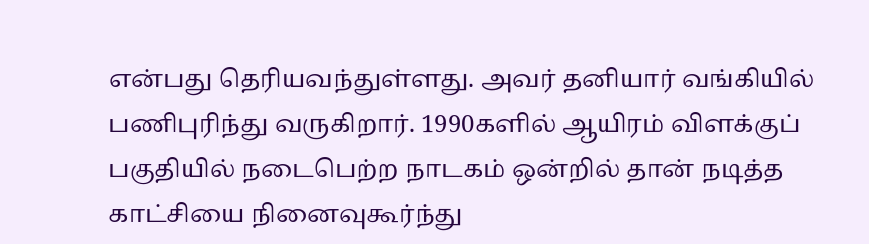என்பது தெரியவந்துள்ளது. அவர் தனியார் வங்கியில் பணிபுரிந்து வருகிறார். 1990களில் ஆயிரம் விளக்குப் பகுதியில் நடைபெற்ற நாடகம் ஒன்றில் தான் நடித்த காட்சியை நினைவுகூர்ந்து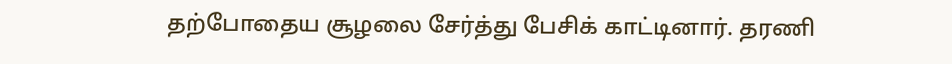தற்போதைய சூழலை சேர்த்து பேசிக் காட்டினார். தரணி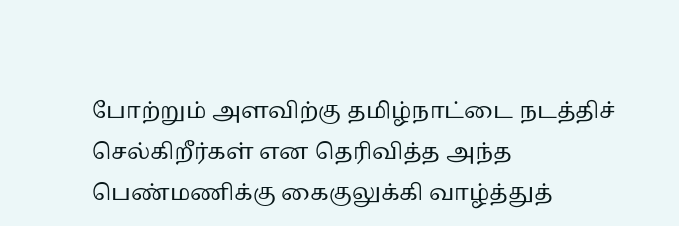போற்றும் அளவிற்கு தமிழ்நாட்டை நடத்திச் செல்கிறீர்கள் என தெரிவித்த அந்த பெண்மணிக்கு கைகுலுக்கி வாழ்த்துத்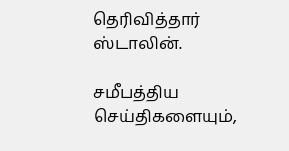தெரிவித்தார் ஸ்டாலின்.

சமீபத்திய செய்திகளையும்,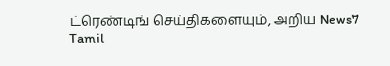ட்ரெண்டிங் செய்திகளையும், அறிய News7 Tamil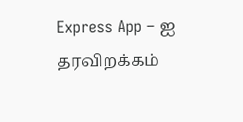Express App – ஐ தரவிறக்கம்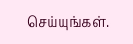செய்யுங்கள்.